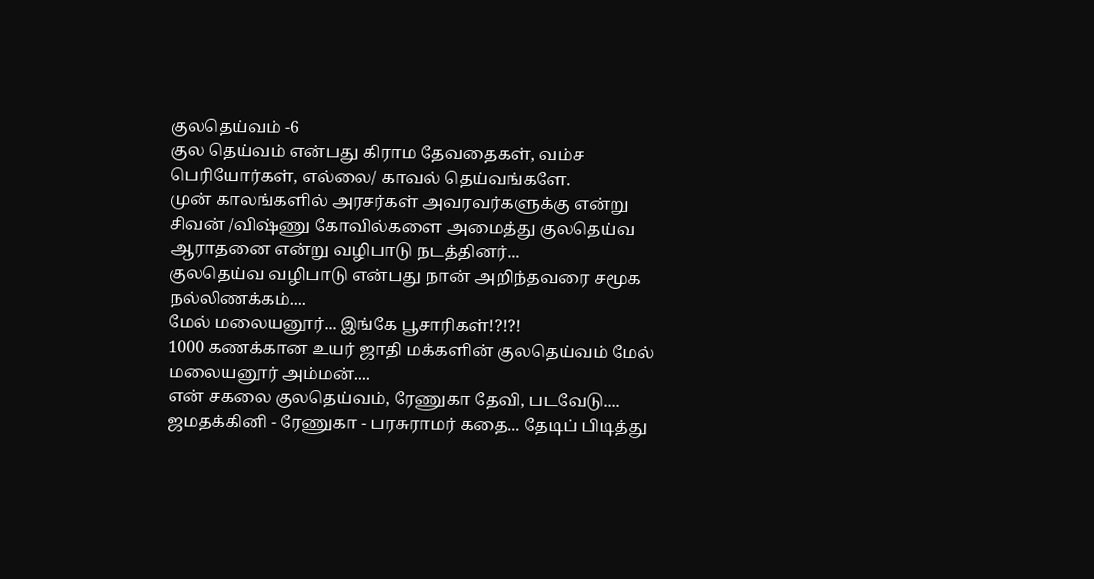குலதெய்வம் -6
குல தெய்வம் என்பது கிராம தேவதைகள், வம்ச பெரியோர்கள், எல்லை/ காவல் தெய்வங்களே.
முன் காலங்களில் அரசர்கள் அவரவர்களுக்கு என்று சிவன் /விஷ்ணு கோவில்களை அமைத்து குலதெய்வ ஆராதனை என்று வழிபாடு நடத்தினர்...
குலதெய்வ வழிபாடு என்பது நான் அறிந்தவரை சமூக நல்லிணக்கம்....
மேல் மலையனூர்... இங்கே பூசாரிகள்!?!?!
1000 கணக்கான உயர் ஜாதி மக்களின் குலதெய்வம் மேல் மலையனூர் அம்மன்....
என் சகலை குலதெய்வம், ரேணுகா தேவி, படவேடு....
ஜமதக்கினி - ரேணுகா - பரசுராமர் கதை... தேடிப் பிடித்து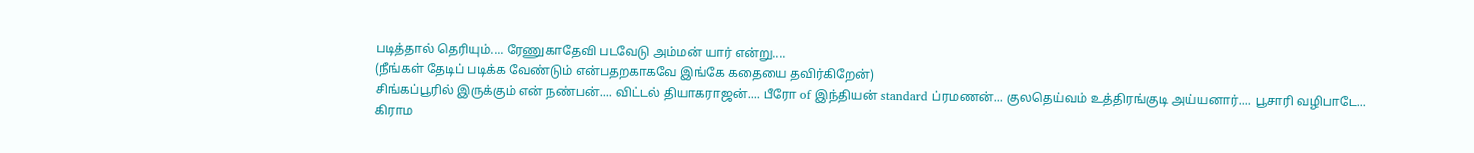படித்தால் தெரியும்.... ரேணுகாதேவி படவேடு அம்மன் யார் என்று....
(நீங்கள் தேடிப் படிக்க வேண்டும் என்பதறகாகவே இங்கே கதையை தவிர்கிறேன்)
சிங்கப்பூரில் இருக்கும் என் நண்பன்.... விட்டல் தியாகராஜன்.... பீரோ of இந்தியன் standard ப்ரமணன்... குலதெய்வம் உத்திரங்குடி அய்யனார்.... பூசாரி வழிபாடே...
கிராம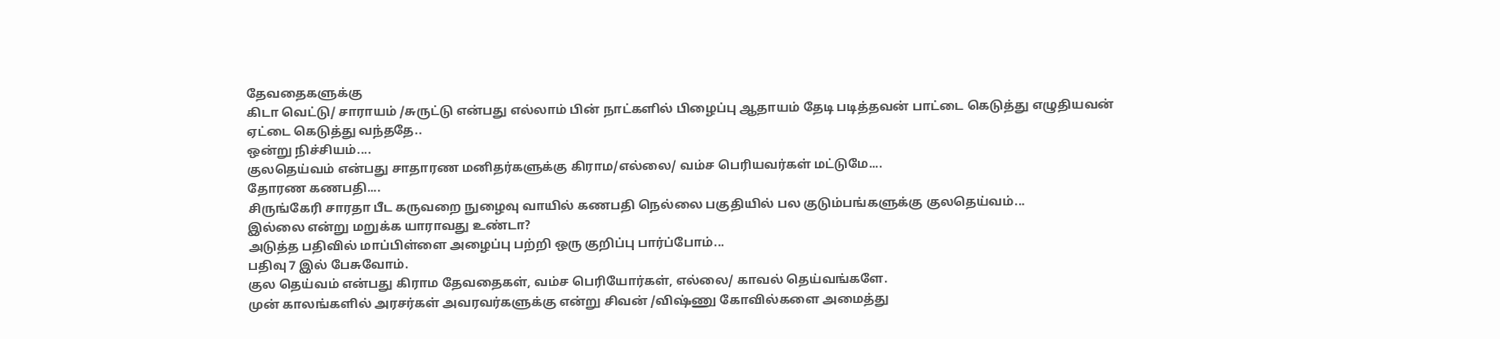தேவதைகளுக்கு
கிடா வெட்டு/ சாராயம் /சுருட்டு என்பது எல்லாம் பின் நாட்களில் பிழைப்பு ஆதாயம் தேடி படித்தவன் பாட்டை கெடுத்து எழுதியவன் ஏட்டை கெடுத்து வந்ததே..
ஒன்று நிச்சியம்....
குலதெய்வம் என்பது சாதாரண மனிதர்களுக்கு கிராம/எல்லை/ வம்ச பெரியவர்கள் மட்டுமே....
தோரண கணபதி....
சிருங்கேரி சாரதா பீட கருவறை நுழைவு வாயில் கணபதி நெல்லை பகுதியில் பல குடும்பங்களுக்கு குலதெய்வம்...
இல்லை என்று மறுக்க யாராவது உண்டா?
அடுத்த பதிவில் மாப்பிள்ளை அழைப்பு பற்றி ஒரு குறிப்பு பார்ப்போம்...
பதிவு 7 இல் பேசுவோம்.
குல தெய்வம் என்பது கிராம தேவதைகள், வம்ச பெரியோர்கள், எல்லை/ காவல் தெய்வங்களே.
முன் காலங்களில் அரசர்கள் அவரவர்களுக்கு என்று சிவன் /விஷ்ணு கோவில்களை அமைத்து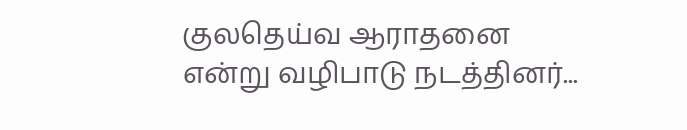குலதெய்வ ஆராதனை என்று வழிபாடு நடத்தினர்...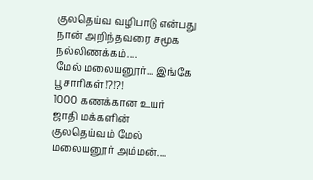குலதெய்வ வழிபாடு என்பது நான் அறிந்தவரை சமூக நல்லிணக்கம்....
மேல் மலையனூர்... இங்கே பூசாரிகள்!?!?!
1000 கணக்கான உயர் ஜாதி மக்களின் குலதெய்வம் மேல் மலையனூர் அம்மன்....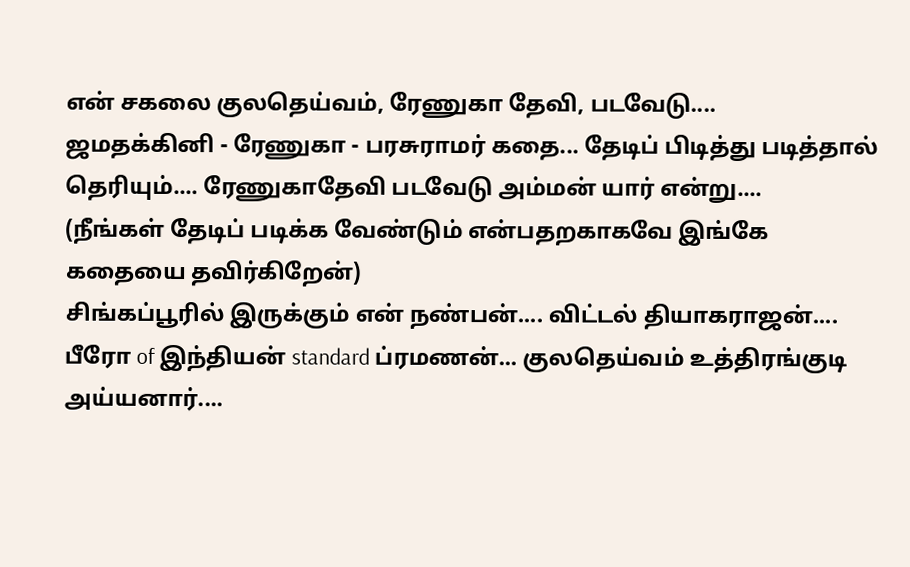என் சகலை குலதெய்வம், ரேணுகா தேவி, படவேடு....
ஜமதக்கினி - ரேணுகா - பரசுராமர் கதை... தேடிப் பிடித்து படித்தால் தெரியும்.... ரேணுகாதேவி படவேடு அம்மன் யார் என்று....
(நீங்கள் தேடிப் படிக்க வேண்டும் என்பதறகாகவே இங்கே கதையை தவிர்கிறேன்)
சிங்கப்பூரில் இருக்கும் என் நண்பன்.... விட்டல் தியாகராஜன்.... பீரோ of இந்தியன் standard ப்ரமணன்... குலதெய்வம் உத்திரங்குடி அய்யனார்....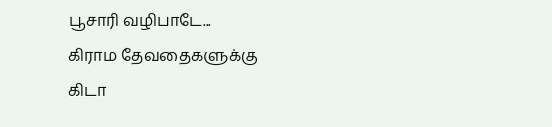பூசாரி வழிபாடே...
கிராம தேவதைகளுக்கு
கிடா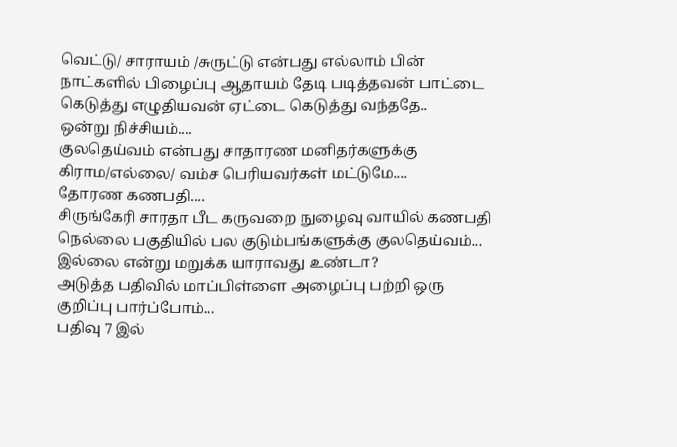வெட்டு/ சாராயம் /சுருட்டு என்பது எல்லாம் பின் நாட்களில் பிழைப்பு ஆதாயம் தேடி படித்தவன் பாட்டை கெடுத்து எழுதியவன் ஏட்டை கெடுத்து வந்ததே..
ஒன்று நிச்சியம்....
குலதெய்வம் என்பது சாதாரண மனிதர்களுக்கு கிராம/எல்லை/ வம்ச பெரியவர்கள் மட்டுமே....
தோரண கணபதி....
சிருங்கேரி சாரதா பீட கருவறை நுழைவு வாயில் கணபதி நெல்லை பகுதியில் பல குடும்பங்களுக்கு குலதெய்வம்...
இல்லை என்று மறுக்க யாராவது உண்டா?
அடுத்த பதிவில் மாப்பிள்ளை அழைப்பு பற்றி ஒரு குறிப்பு பார்ப்போம்...
பதிவு 7 இல்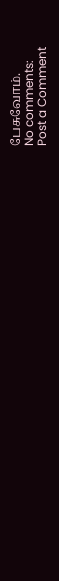பேசுவோம்.
No comments:
Post a Comment